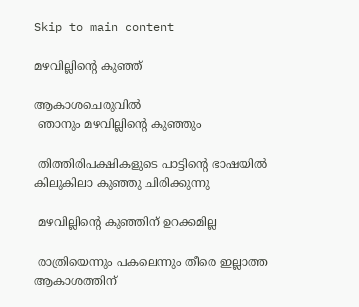Skip to main content

മഴവില്ലിന്റെ കുഞ്ഞ്

ആകാശചെരുവിൽ
 ഞാനും മഴവില്ലിന്റെ കുഞ്ഞും

 തിത്തിരിപക്ഷികളുടെ പാട്ടിന്റെ ഭാഷയിൽ
കിലുകിലാ കുഞ്ഞു ചിരിക്കുന്നു

 മഴവില്ലിന്റെ കുഞ്ഞിന്‌ ഉറക്കമില്ല

 രാത്രിയെന്നും പകലെന്നും തീരെ ഇല്ലാത്ത
ആകാശത്തിന്‌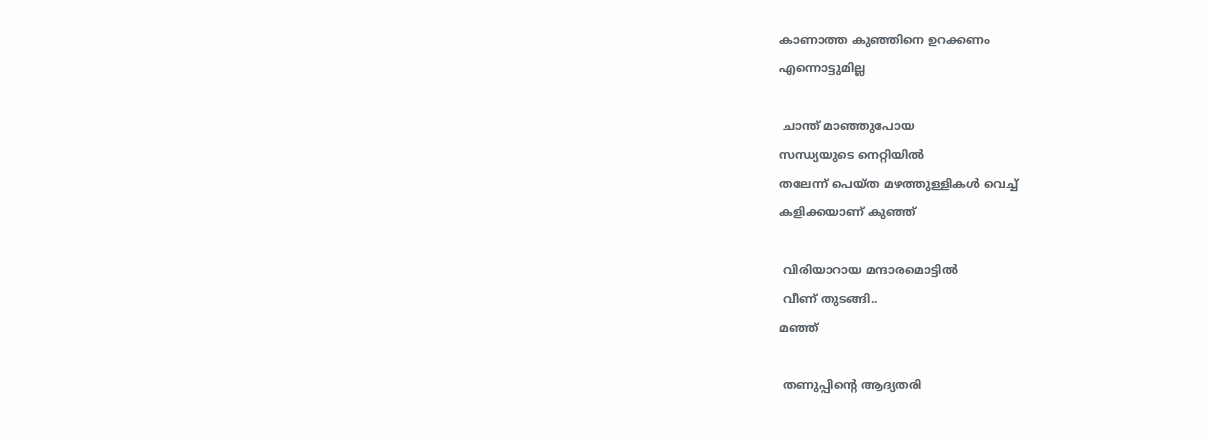കാണാത്ത കുഞ്ഞിനെ ഉറക്കണം
എന്നൊട്ടുമില്ല

 ചാന്ത് മാഞ്ഞുപോയ
സന്ധ്യയുടെ നെറ്റിയിൽ
തലേന്ന് പെയ്ത മഴത്തുള്ളികൾ വെച്ച്
കളിക്കയാണ് കുഞ്ഞ്

 വിരിയാറായ മന്ദാരമൊട്ടിൽ
 വീണ് തുടങ്ങി..
മഞ്ഞ്

 തണുപ്പിന്റെ ആദ്യതരി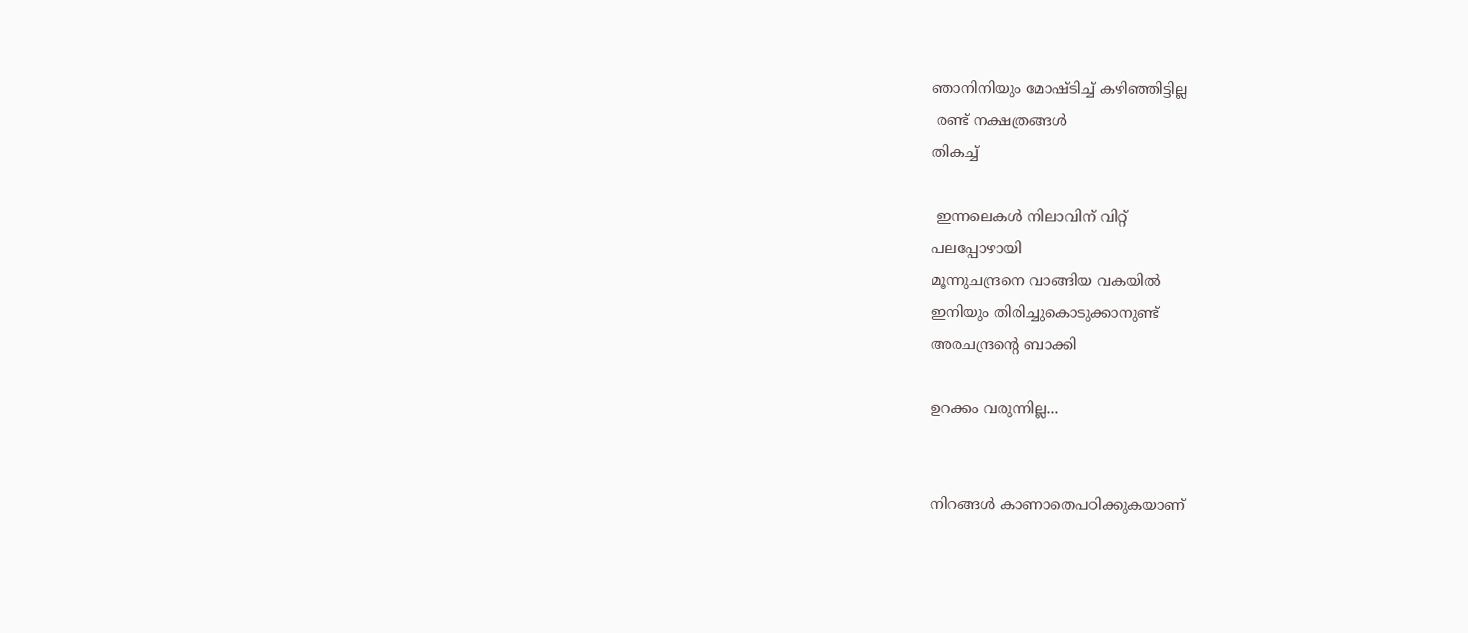ഞാനിനിയും മോഷ്ടിച്ച് കഴിഞ്ഞിട്ടില്ല
 രണ്ട് നക്ഷത്രങ്ങൾ
തികച്ച്

 ഇന്നലെകൾ നിലാവിന് വിറ്റ്
പലപ്പോഴായി
മൂന്നുചന്ദ്രനെ വാങ്ങിയ വകയിൽ
ഇനിയും തിരിച്ചുകൊടുക്കാനുണ്ട്
അരചന്ദ്രന്റെ ബാക്കി

ഉറക്കം വരുന്നില്ല...


നിറങ്ങൾ കാണാതെപഠിക്കുകയാണ്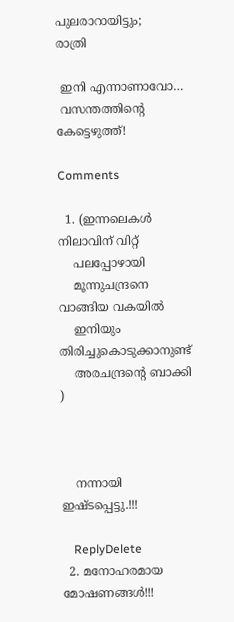പുലരാറായിട്ടും;
രാത്രി

 ഇനി എന്നാണാവോ…
 വസന്തത്തിന്റെ കേട്ടെഴുത്ത്!

Comments

  1. (ഇന്നലെകൾ നിലാവിന് വിറ്റ്
    പലപ്പോഴായി
    മൂന്നുചന്ദ്രനെ വാങ്ങിയ വകയിൽ
    ഇനിയും തിരിച്ചുകൊടുക്കാനുണ്ട്
    അരചന്ദ്രന്റെ ബാക്കി  )



    നന്നായി ഇഷ്ടപ്പെട്ടു.!!!

    ReplyDelete
  2. മനോഹരമായ മോഷണങ്ങൾ!!!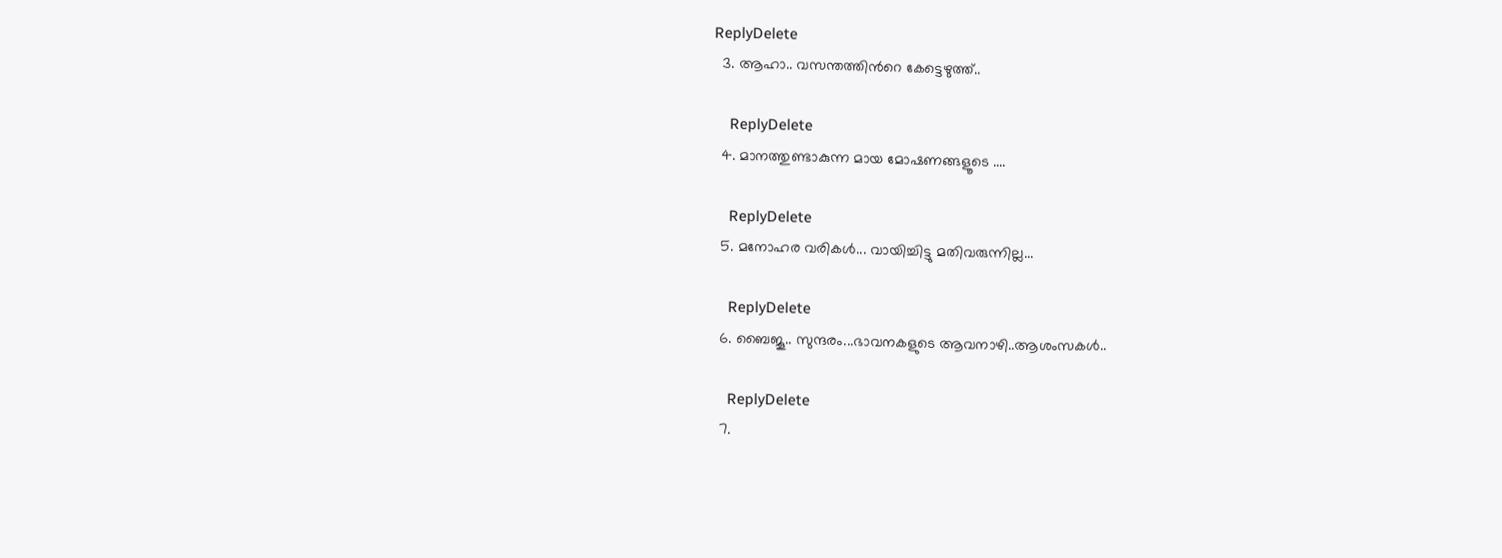ReplyDelete
  3. ആഹാ.. വസന്തത്തിന്‍റെ കേട്ടെഴുത്ത്..

    ReplyDelete
  4. മാനത്തുണ്ടാകുന്ന മായ മോഷണങ്ങളൂടെ ....

    ReplyDelete
  5. മനോഹര വരികള്‍... വായിച്ചിട്ടു മതിവരുന്നില്ല...

    ReplyDelete
  6. ബൈജൂ.. സുന്ദരം...ഭാവനകളുടെ ആവനാഴി..ആശംസകൾ..

    ReplyDelete
  7.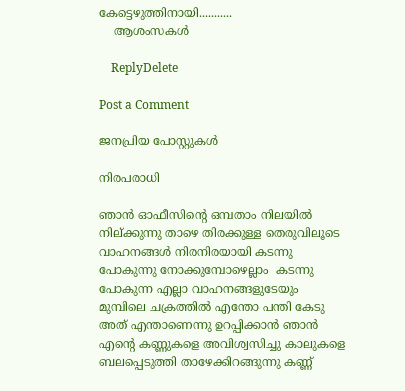കേട്ടെഴുത്തിനായി...........
    ആശംസകള്‍

    ReplyDelete

Post a Comment

ജനപ്രിയ പോസ്റ്റുകൾ

നിരപരാധി

ഞാൻ ഓഫീസിന്റെ ഒമ്പതാം നിലയിൽ നില്ക്കുന്നു താഴെ തിരക്കുള്ള തെരുവിലൂടെ വാഹനങ്ങൾ നിരനിരയായി കടന്നു പോകുന്നു നോക്കുമ്പോഴെല്ലാം  കടന്നു പോകുന്ന എല്ലാ വാഹനങ്ങളുടേയും മുമ്പിലെ ചക്രത്തിൽ എന്തോ പന്തി കേടു അത് എന്താണെന്നു ഉറപ്പിക്കാൻ ഞാൻ എന്റെ കണ്ണുകളെ അവിശ്വസിച്ചു കാലുകളെ ബലപ്പെടുത്തി താഴേക്കിറങ്ങുന്നു കണ്ണ്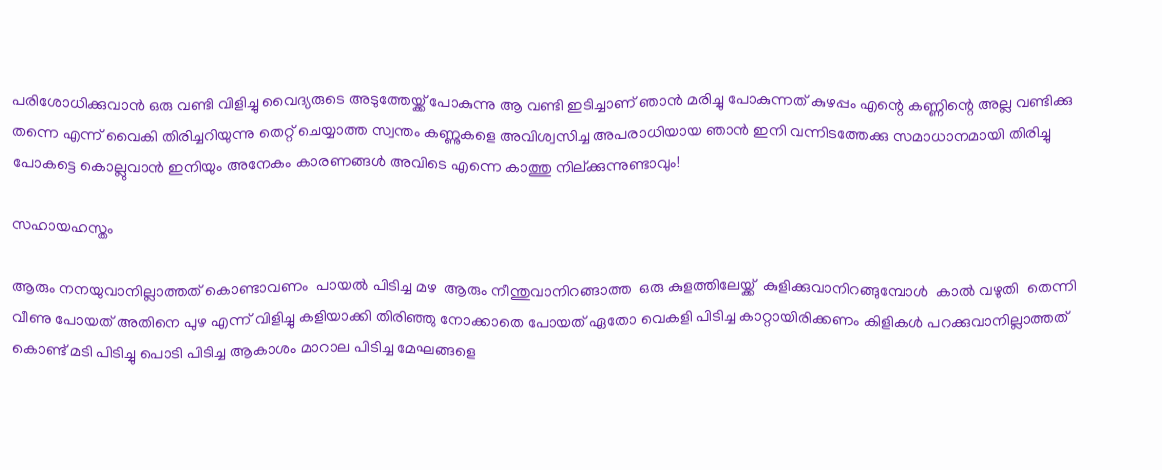പരിശോധിക്കുവാൻ ഒരു വണ്ടി വിളിച്ചു വൈദ്യരുടെ അടുത്തേയ്ക്ക് പോകുന്നു ആ വണ്ടി ഇടിച്ചാണ് ഞാൻ മരിച്ചു പോകുന്നത് കുഴപ്പം എന്റെ കണ്ണിന്റെ അല്ല വണ്ടിക്കു തന്നെ എന്ന് വൈകി തിരിച്ചറിയുന്നു തെറ്റ് ചെയ്യാത്ത സ്വന്തം കണ്ണുകളെ അവിശ്വസിച്ച അപരാധിയായ ഞാൻ ഇനി വന്നിടത്തേക്കു സമാധാനമായി തിരിച്ചു പോകട്ടെ കൊല്ലുവാൻ ഇനിയും അനേകം കാരണങ്ങൾ അവിടെ എന്നെ കാത്തു നില്ക്കുന്നുണ്ടാവും!

സഹായഹസ്തം

ആരും നനയുവാനില്ലാത്തത് കൊണ്ടാവണം  പായൽ പിടിച്ച മഴ  ആരും നീന്തുവാനിറങ്ങാത്ത  ഒരു കുളത്തിലേയ്ക്ക്  കുളിക്കുവാനിറങ്ങുമ്പോൾ  കാൽ വഴുതി  തെന്നി വീണു പോയത് അതിനെ പുഴ എന്ന് വിളിച്ചു കളിയാക്കി തിരിഞ്ഞു നോക്കാതെ പോയത് ഏതോ വെകളി പിടിച്ച കാറ്റായിരിക്കണം കിളികൾ പറക്കുവാനില്ലാത്തത് കൊണ്ട് മടി പിടിച്ചു പൊടി പിടിച്ച ആകാശം മാറാല പിടിച്ച മേഘങ്ങളെ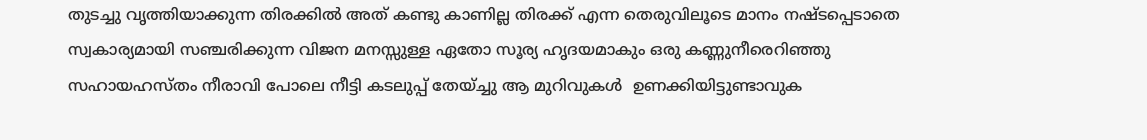തുടച്ചു വൃത്തിയാക്കുന്ന തിരക്കിൽ അത് കണ്ടു കാണില്ല തിരക്ക് എന്ന തെരുവിലൂടെ മാനം നഷ്ടപ്പെടാതെ സ്വകാര്യമായി സഞ്ചരിക്കുന്ന വിജന മനസ്സുള്ള ഏതോ സൂര്യ ഹൃദയമാകും ഒരു കണ്ണുനീരെറിഞ്ഞു സഹായഹസ്തം നീരാവി പോലെ നീട്ടി കടലുപ്പ്‌ തേയ്ച്ചു ആ മുറിവുകൾ  ഉണക്കിയിട്ടുണ്ടാവുക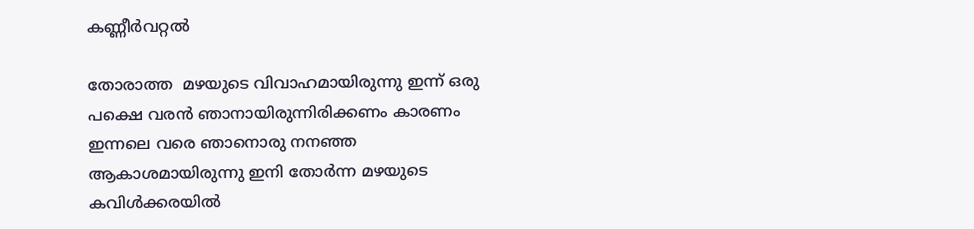കണ്ണീർവറ്റൽ

തോരാത്ത  മഴയുടെ വിവാഹമായിരുന്നു ഇന്ന് ഒരു പക്ഷെ വരൻ ഞാനായിരുന്നിരിക്കണം കാരണം  ഇന്നലെ വരെ ഞാനൊരു നനഞ്ഞ ആകാശമായിരുന്നു ഇനി തോർന്ന മഴയുടെ  കവിൾക്കരയിൽ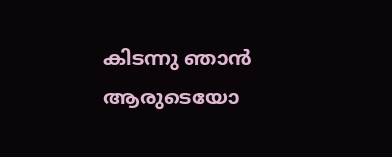കിടന്നു ഞാൻ ആരുടെയോ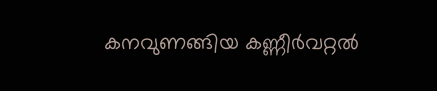കനവുണങ്ങിയ കണ്ണീർവറ്റൽ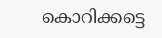കൊറിക്കട്ടെ